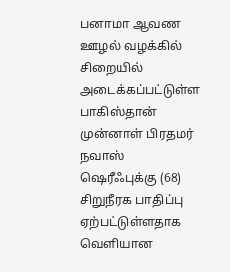பனாமா ஆவண ஊழல் வழக்கில் சிறையில் அடைக்கப்பட்டுள்ள பாகிஸ்தான் முன்னாள் பிரதமர் நவாஸ் ஷெரீஃபுக்கு (68) சிறுநீரக பாதிப்பு ஏற்பட்டுள்ளதாக வெளியான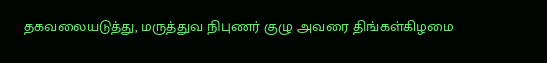தகவலையடுத்து, மருத்துவ நிபுணர் குழு அவரை திங்கள்கிழமை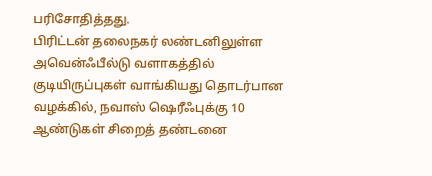பரிசோதித்தது.
பிரிட்டன் தலைநகர் லண்டனிலுள்ள அவென்ஃபீல்டு வளாகத்தில் குடியிருப்புகள் வாங்கியது தொடர்பான வழக்கில், நவாஸ் ஷெரீஃபுக்கு 10 ஆண்டுகள் சிறைத் தண்டனை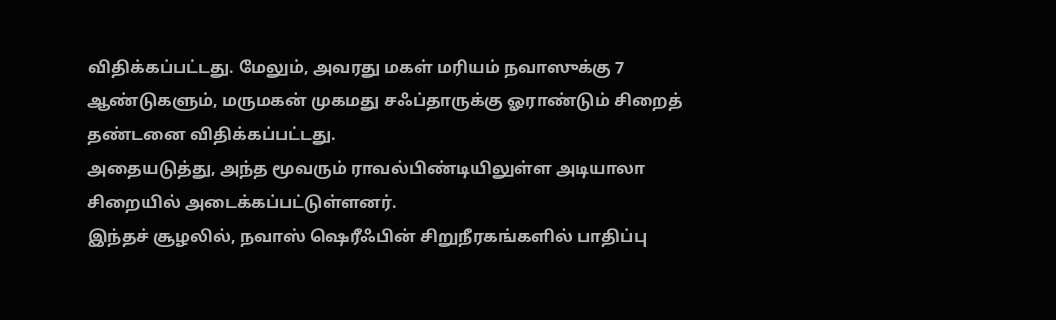விதிக்கப்பட்டது. மேலும், அவரது மகள் மரியம் நவாஸுக்கு 7 ஆண்டுகளும், மருமகன் முகமது சஃப்தாருக்கு ஓராண்டும் சிறைத் தண்டனை விதிக்கப்பட்டது.
அதையடுத்து, அந்த மூவரும் ராவல்பிண்டியிலுள்ள அடியாலா சிறையில் அடைக்கப்பட்டுள்ளனர்.
இந்தச் சூழலில், நவாஸ் ஷெரீஃபின் சிறுநீரகங்களில் பாதிப்பு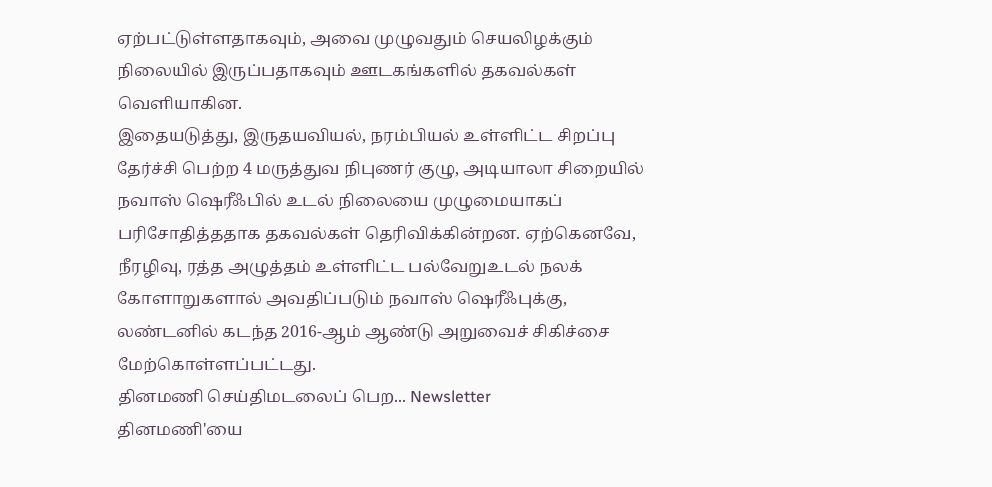ஏற்பட்டுள்ளதாகவும், அவை முழுவதும் செயலிழக்கும் நிலையில் இருப்பதாகவும் ஊடகங்களில் தகவல்கள் வெளியாகின.
இதையடுத்து, இருதயவியல், நரம்பியல் உள்ளிட்ட சிறப்பு தேர்ச்சி பெற்ற 4 மருத்துவ நிபுணர் குழு, அடியாலா சிறையில் நவாஸ் ஷெரீஃபில் உடல் நிலையை முழுமையாகப் பரிசோதித்ததாக தகவல்கள் தெரிவிக்கின்றன. ஏற்கெனவே, நீரழிவு, ரத்த அழுத்தம் உள்ளிட்ட பல்வேறுஉடல் நலக் கோளாறுகளால் அவதிப்படும் நவாஸ் ஷெரீஃபுக்கு, லண்டனில் கடந்த 2016-ஆம் ஆண்டு அறுவைச் சிகிச்சை மேற்கொள்ளப்பட்டது.
தினமணி செய்திமடலைப் பெற... Newsletter
தினமணி'யை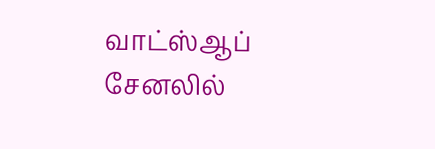வாட்ஸ்ஆப் சேனலில்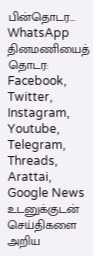பின்தொடர... WhatsApp
தினமணியைத் தொடர: Facebook, Twitter, Instagram, Youtube, Telegram, Threads, Arattai, Google News
உடனுக்குடன் செய்திகளை அறிய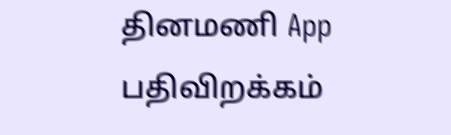தினமணி App பதிவிறக்கம்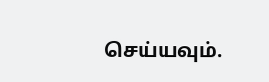செய்யவும்.